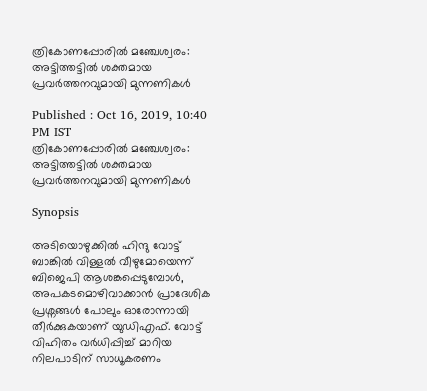ത്രികോണപ്പോരില്‍ മഞ്ചേശ്വരം: അട്ടിത്തട്ടില്‍ ശക്തമായ പ്രവര്‍ത്തനവുമായി മുന്നണികള്‍

Published : Oct 16, 2019, 10:40 PM IST
ത്രികോണപ്പോരില്‍ മഞ്ചേശ്വരം: അട്ടിത്തട്ടില്‍ ശക്തമായ പ്രവര്‍ത്തനവുമായി മുന്നണികള്‍

Synopsis

അടിയൊഴുക്കിൽ ഹിന്ദു വോട്ട് ബാങ്കിൽ വിള്ളൽ വീഴുമോയെന്ന് ബിജെപി ആശങ്കപ്പെടുമ്പോൾ, അപകടമൊഴിവാക്കാൻ പ്രാദേശിക  പ്രശ്നങ്ങൾ പോലും ഓരോന്നായി തീർക്കുകയാണ് യുഡിഎഫ്. വോട്ട് വിഹിതം വർധിപ്പിച്ച് മാറിയ നിലപാടിന് സാധൂകരണം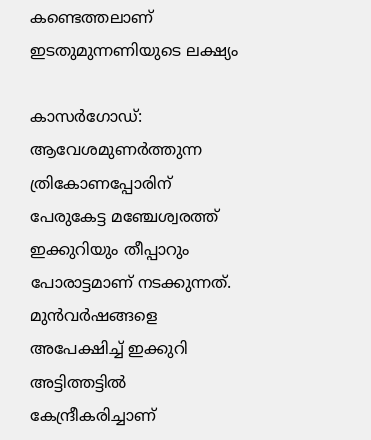കണ്ടെത്തലാണ് ഇടതുമുന്നണിയുടെ ലക്ഷ്യം

കാസര്‍ഗോഡ്: ആവേശമുണര്‍ത്തുന്ന ത്രികോണപ്പോരിന് പേരുകേട്ട മഞ്ചേശ്വരത്ത് ഇക്കുറിയും തീപ്പാറും പോരാട്ടമാണ് നടക്കുന്നത്. മുന്‍വര്‍ഷങ്ങളെ അപേക്ഷിച്ച് ഇക്കുറി അട്ടിത്തട്ടില്‍ കേന്ദ്രീകരിച്ചാണ്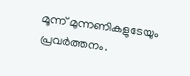മൂന്ന് മുന്നണികളുടേയും പ്രവര്‍ത്തനം.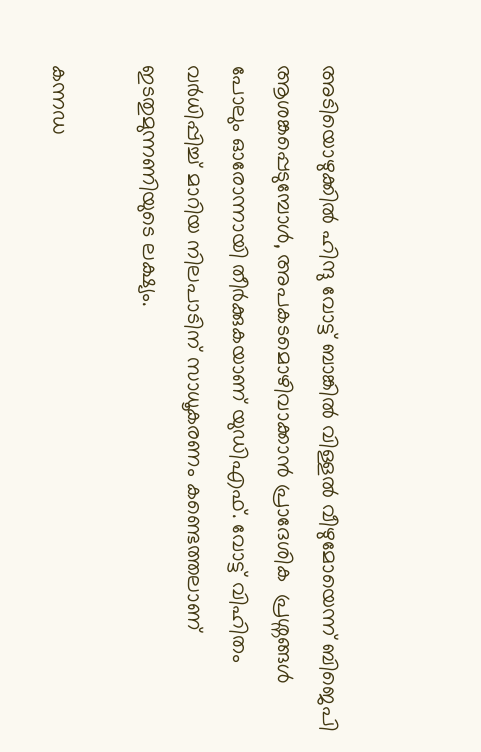അടിയൊഴുക്കിൽ ഹിന്ദു വോട്ട് ബാങ്കിൽ വിള്ളൽ വീഴുമോയെന്ന് ബിജെപി ആശങ്കപ്പെടുമ്പോൾ, അപകടമൊഴിവാക്കാൻ പ്രാദേശിക  പ്രശ്നങ്ങൾ പോലും ഓരോന്നായി തീർക്കുകയാണ് യുഡിഎഫ്. വോട്ട് വിഹിതം വർധിപ്പിച്ച് മാറിയ നിലപാടിന് സാധൂകരണം കണ്ടെത്തലാണ് ഇടതുമുന്നണിയുടെ ലക്ഷ്യം.

കന്നഡ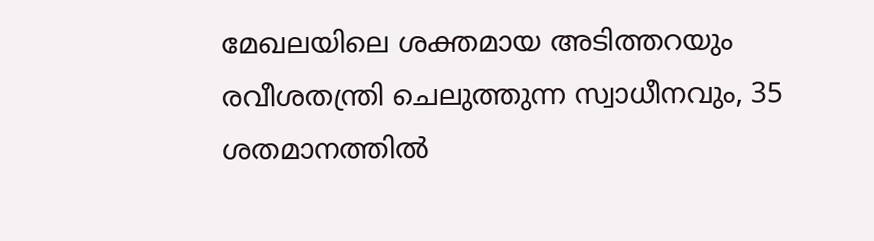മേഖലയിലെ ശക്തമായ അടിത്തറയും രവീശതന്ത്രി ചെലുത്തുന്ന സ്വാധീനവും, 35 ശതമാനത്തിൽ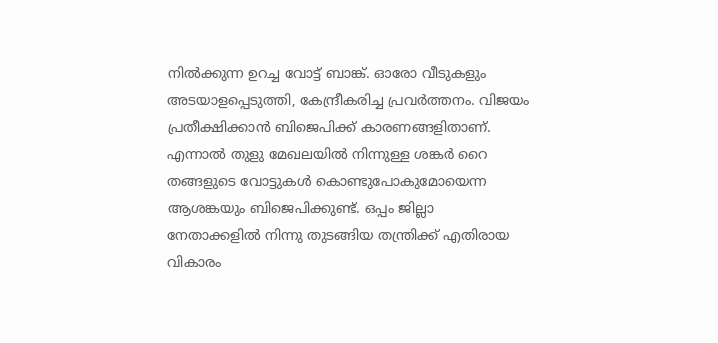നിൽക്കുന്ന ഉറച്ച വോട്ട് ബാങ്ക്. ഓരോ വീടുകളും അടയാളപ്പെടുത്തി, കേന്ദ്രീകരിച്ച പ്രവർത്തനം. വിജയം പ്രതീക്ഷിക്കാൻ ബിജെപിക്ക് കാരണങ്ങളിതാണ്. എന്നാല്‍ തുളു മേഖലയിൽ നിന്നുള്ള ശങ്കർ റൈ തങ്ങളുടെ വോട്ടുകൾ കൊണ്ടുപോകുമോയെന്ന ആശങ്കയും ബിജെപിക്കുണ്ട്. ഒപ്പം ജില്ലാ നേതാക്കളിൽ നിന്നു തുടങ്ങിയ തന്ത്രിക്ക് എതിരായ വികാരം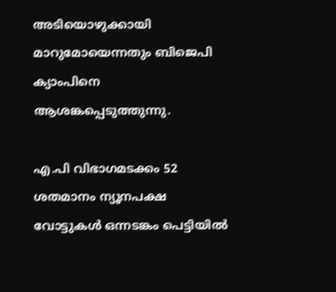അടിയൊഴുക്കായി മാറുമോയെന്നതും ബിജെപി ക്യാംപിനെ ആശങ്കപ്പെടുത്തുന്നു.

എ.പി വിഭാഗമടക്കം 52 ശതമാനം ന്യൂനപക്ഷ വോട്ടുകൾ ഒന്നടങ്കം പെട്ടിയിൽ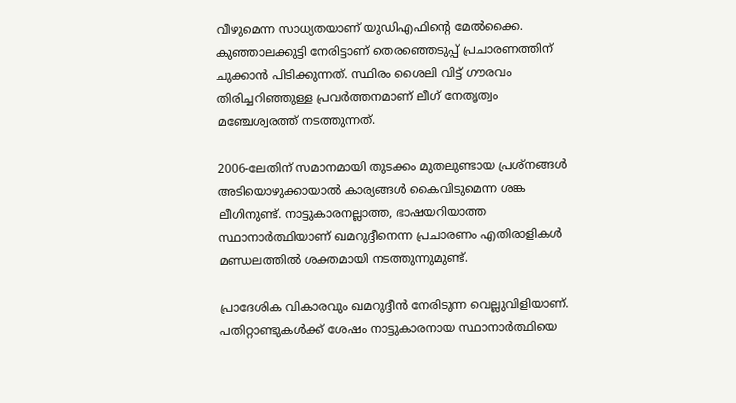വീഴുമെന്ന സാധ്യതയാണ് യുഡിഎഫിന്റെ മേൽക്കൈ. കുഞ്ഞാലക്കുട്ടി നേരിട്ടാണ് തെരഞ്ഞെടുപ്പ് പ്രചാരണത്തിന് ചുക്കാന്‍ പിടിക്കുന്നത്. സ്ഥിരം ശൈലി വിട്ട് ഗൗരവം തിരിച്ചറിഞ്ഞുള്ള പ്രവര്‍ത്തനമാണ് ലീഗ് നേതൃത്വം മഞ്ചേശ്വരത്ത് നടത്തുന്നത്.

2006-ലേതിന് സമാനമായി തുടക്കം മുതലുണ്ടായ പ്രശ്നങ്ങൾ അടിയൊഴുക്കായാൽ കാര്യങ്ങൾ കൈവിടുമെന്ന ശങ്ക ലീഗിനുണ്ട്. നാട്ടുകാരനല്ലാത്ത, ഭാഷയറിയാത്ത സ്ഥാനാർത്ഥിയാണ് ഖമറുദ്ദീനെന്ന പ്രചാരണം എതിരാളികള്‍ മണ്ഡലത്തില്‍ ശക്തമായി നടത്തുന്നുമുണ്ട്.

പ്രാദേശിക വികാരവും ഖമറുദ്ദീന്‍ നേരിടുന്ന വെല്ലുവിളിയാണ്. പതിറ്റാണ്ടുകൾക്ക് ശേഷം നാട്ടുകാരനായ സ്ഥാനാർത്ഥിയെ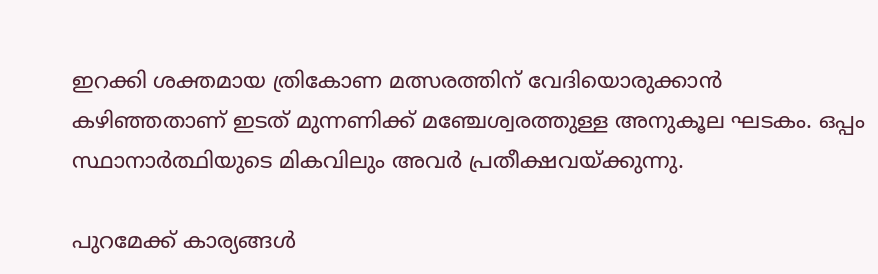ഇറക്കി ശക്തമായ ത്രികോണ മത്സരത്തിന് വേദിയൊരുക്കാൻ കഴിഞ്ഞതാണ് ഇടത് മുന്നണിക്ക് മഞ്ചേശ്വരത്തുള്ള അനുകൂല ഘടകം. ഒപ്പം സ്ഥാനാർത്ഥിയുടെ മികവിലും അവര്‍ പ്രതീക്ഷവയ്ക്കുന്നു.

പുറമേക്ക് കാര്യങ്ങള്‍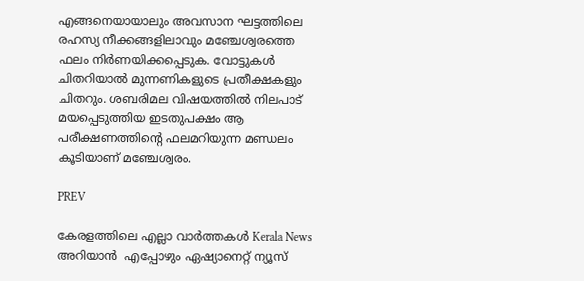എങ്ങനെയായാലും അവസാന ഘട്ടത്തിലെ രഹസ്യ നീക്കങ്ങളിലാവും മഞ്ചേശ്വരത്തെ ഫലം നിര്‍ണയിക്കപ്പെടുക. വോട്ടുകൾ ചിതറിയാൽ മുന്നണികളുടെ പ്രതീക്ഷകളും ചിതറും. ശബരിമല വിഷയത്തില്‍ നിലപാട് മയപ്പെടുത്തിയ ഇടതുപക്ഷം ആ പരീക്ഷണത്തിന്‍റെ ഫലമറിയുന്ന മണ്ഡലം കൂടിയാണ് മഞ്ചേശ്വരം.

PREV

കേരളത്തിലെ എല്ലാ വാർത്തകൾ Kerala News അറിയാൻ  എപ്പോഴും ഏഷ്യാനെറ്റ് ന്യൂസ്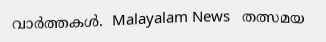വാർത്തകൾ.  Malayalam News   തത്സമയ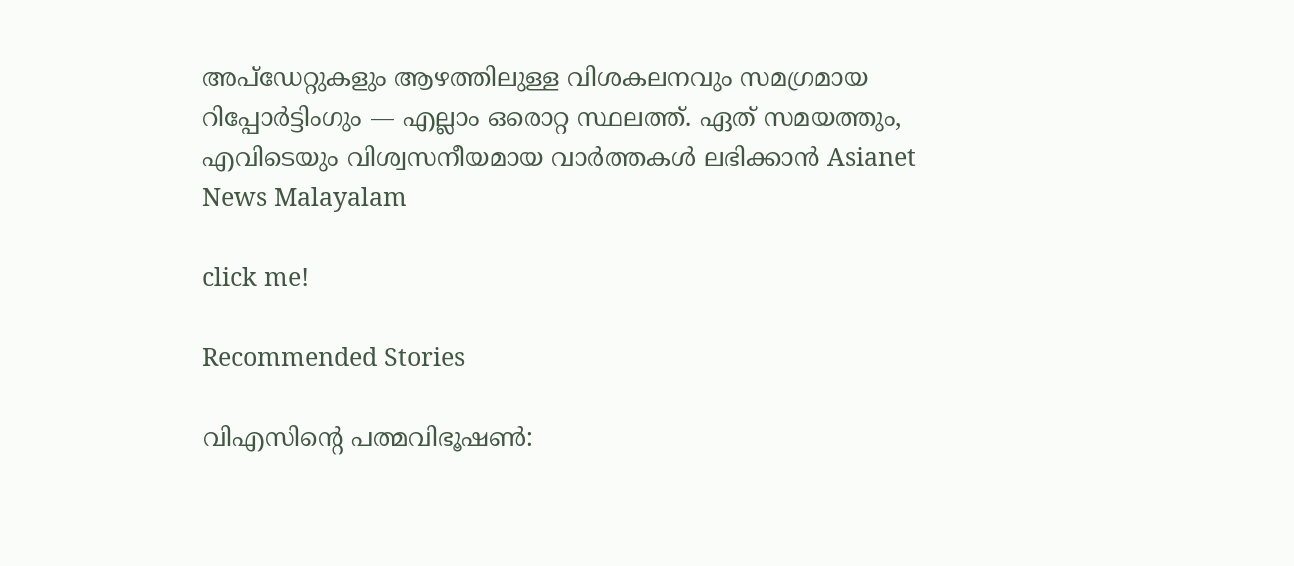അപ്‌ഡേറ്റുകളും ആഴത്തിലുള്ള വിശകലനവും സമഗ്രമായ റിപ്പോർട്ടിംഗും — എല്ലാം ഒരൊറ്റ സ്ഥലത്ത്. ഏത് സമയത്തും, എവിടെയും വിശ്വസനീയമായ വാർത്തകൾ ലഭിക്കാൻ Asianet News Malayalam

click me!

Recommended Stories

വിഎസിന്‍റെ പത്മവിഭൂഷൺ: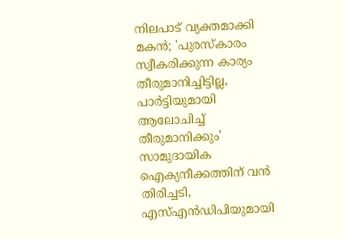നിലപാട് വ്യക്തമാക്കി മകൻ; 'പുരസ്കാരം സ്വീകരിക്കുന്ന കാര്യം തീരുമാനിച്ചിട്ടില്ല, പാർട്ടിയുമായി ആലോചിച്ച് തീരുമാനിക്കും'
സാമുദായിക ഐക്യനീക്കത്തിന് വൻ തിരിച്ചടി, എസ്എൻഡിപിയുമായി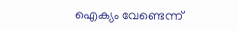ഐക്യം വേണ്ടെന്ന്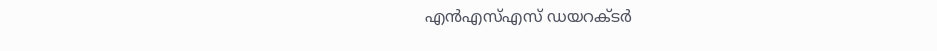എൻഎസ്എസ് ഡയറക്ടർ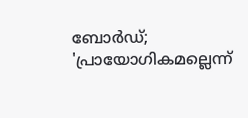ബോർഡ്; 'പ്രായോഗികമല്ലെന്ന്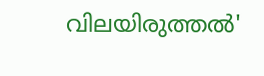വിലയിരുത്തൽ'